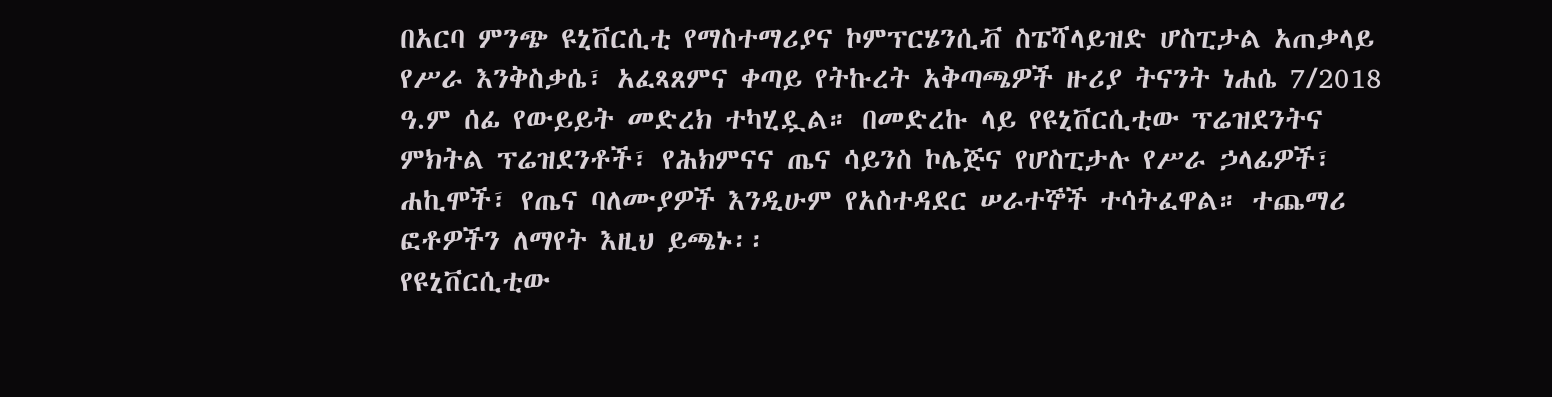በአርባ ምንጭ ዩኒቨርሲቲ የማስተማሪያና ኮምፕርሄንሲቭ ስፔሻላይዝድ ሆስፒታል አጠቃላይ የሥራ እንቅስቃሴ፣ አፈጻጸምና ቀጣይ የትኩረት አቅጣጫዎች ዙሪያ ትናንት ነሐሴ 7/2018 ዓ.ም ሰፊ የውይይት መድረክ ተካሂዷል። በመድረኩ ላይ የዩኒቨርሲቲው ፕሬዝደንትና ምክትል ፕሬዝደንቶች፣ የሕክምናና ጤና ሳይንስ ኮሌጅና የሆስፒታሉ የሥራ ኃላፊዎች፣ ሐኪሞች፣ የጤና ባለሙያዎች እንዲሁም የአስተዳደር ሠራተኞች ተሳትፈዋል። ተጨማሪ ፎቶዎችን ለማየት እዚህ ይጫኑ፡፡
የዩኒቨርሲቲው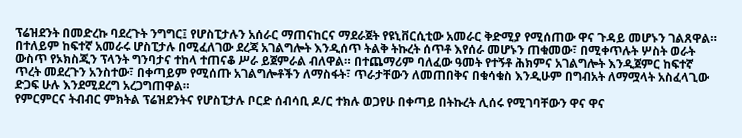ፕሬዝደንት በመድረኩ ባደረጉት ንግግር፤ የሆስፒታሉን አሰራር ማጠናከርና ማደራጀት የዩኒቨርሲቲው አመራር ቅድሚያ የሚሰጠው ዋና ጉዳይ መሆኑን ገልጸዋል። በተለይም ከፍተኛ አመራሩ ሆስፒታሉ በሚፈለገው ደረጃ አገልግሎት እንዲሰጥ ትልቅ ትኩረት ሰጥቶ እየሰራ መሆኑን ጠቁመው፣ በሚቀጥሉት ሦስት ወራት ውስጥ የኦክስጂን ፕላንት ግንባታና ተከላ ተጠናቆ ሥራ ይጀምራል ብለዋል። በተጨማሪም ባለፈው ዓመት የተኝቶ ሕክምና አገልግሎት እንዲጀምር ከፍተኛ ጥረት መደረጉን አንስተው፣ በቀጣይም የሚሰጡ አገልግሎቶችን ለማስፋት፣ ጥራታቸውን ለመጠበቅና በቁሳቁስ እንዲሁም በግብአት ለማሟላት አስፈላጊው ድጋፍ ሁሉ እንደሚደረግ አረጋግጠዋል።
የምርምርና ትብብር ምክትል ፕሬዝደንትና የሆስፒታሉ ቦርድ ሰብሳቢ ዶ/ር ተክሉ ወጋየሁ በቀጣይ በትኩረት ሊሰሩ የሚገባቸውን ዋና ዋና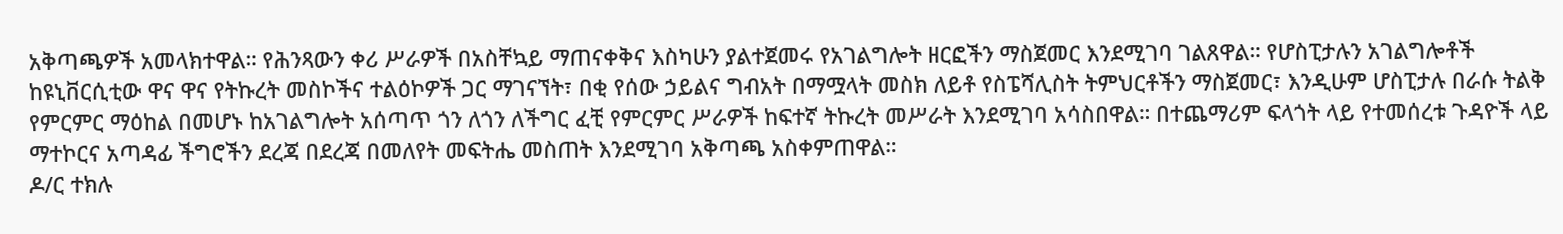አቅጣጫዎች አመላክተዋል። የሕንጻውን ቀሪ ሥራዎች በአስቸኳይ ማጠናቀቅና እስካሁን ያልተጀመሩ የአገልግሎት ዘርፎችን ማስጀመር እንደሚገባ ገልጸዋል። የሆስፒታሉን አገልግሎቶች ከዩኒቨርሲቲው ዋና ዋና የትኩረት መስኮችና ተልዕኮዎች ጋር ማገናኘት፣ በቂ የሰው ኃይልና ግብአት በማሟላት መስክ ለይቶ የስፔሻሊስት ትምህርቶችን ማስጀመር፣ እንዲሁም ሆስፒታሉ በራሱ ትልቅ የምርምር ማዕከል በመሆኑ ከአገልግሎት አሰጣጥ ጎን ለጎን ለችግር ፈቺ የምርምር ሥራዎች ከፍተኛ ትኩረት መሥራት እንደሚገባ አሳስበዋል። በተጨማሪም ፍላጎት ላይ የተመሰረቱ ጉዳዮች ላይ ማተኮርና አጣዳፊ ችግሮችን ደረጃ በደረጃ በመለየት መፍትሔ መስጠት እንደሚገባ አቅጣጫ አስቀምጠዋል።
ዶ/ር ተክሉ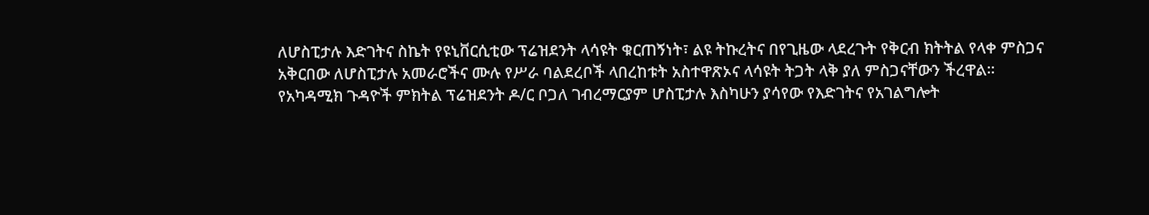ለሆስፒታሉ እድገትና ስኬት የዩኒቨርሲቲው ፕሬዝደንት ላሳዩት ቁርጠኝነት፣ ልዩ ትኩረትና በየጊዜው ላደረጉት የቅርብ ክትትል የላቀ ምስጋና አቅርበው ለሆስፒታሉ አመራሮችና ሙሉ የሥራ ባልደረቦች ላበረከቱት አስተዋጽኦና ላሳዩት ትጋት ላቅ ያለ ምስጋናቸውን ችረዋል።
የአካዳሚክ ጉዳዮች ምክትል ፕሬዝደንት ዶ/ር ቦጋለ ገብረማርያም ሆስፒታሉ እስካሁን ያሳየው የእድገትና የአገልግሎት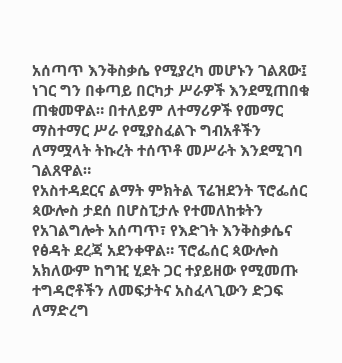አሰጣጥ እንቅስቃሴ የሚያረካ መሆኑን ገልጸው፤ ነገር ግን በቀጣይ በርካታ ሥራዎች እንደሚጠበቁ ጠቁመዋል። በተለይም ለተማሪዎች የመማር ማስተማር ሥራ የሚያስፈልጉ ግብአቶችን ለማሟላት ትኩረት ተሰጥቶ መሥራት እንደሚገባ ገልጸዋል።
የአስተዳደርና ልማት ምክትል ፕሬዝደንት ፕሮፌሰር ጳውሎስ ታደሰ በሆስፒታሉ የተመለከቱትን የአገልግሎት አሰጣጥ፣ የእድገት እንቅስቃሴና የፅዳት ደረጃ አደንቀዋል። ፕሮፌሰር ጳውሎስ አክለውም ከግዢ ሂደት ጋር ተያይዘው የሚመጡ ተግዳሮቶችን ለመፍታትና አስፈላጊውን ድጋፍ ለማድረግ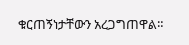ቁርጠኝነታቸውን አረጋግጠዋል።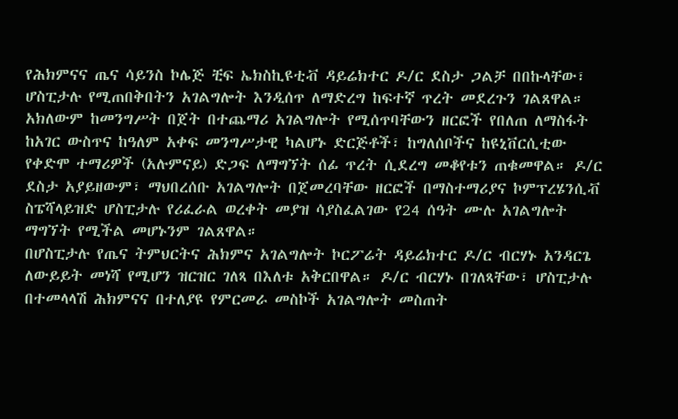የሕክምናና ጤና ሳይንስ ኮሌጅ ቺፍ ኤክስኪዩቲቭ ዳይሬክተር ዶ/ር ደስታ ጋልቻ በበኩላቸው፣ ሆስፒታሉ የሚጠበቅበትን አገልግሎት እንዲሰጥ ለማድረግ ከፍተኛ ጥረት መደረጉን ገልጸዋል። አክለውም ከመንግሥት በጀት በተጨማሪ አገልግሎት የሚሰጥባቸውን ዘርፎች የበለጠ ለማስፋት ከአገር ውስጥና ከዓለም አቀፍ መንግሥታዊ ካልሆኑ ድርጅቶች፣ ከግለሰቦችና ከዩኒቨርሲቲው የቀድሞ ተማሪዎች (አሉምናይ) ድጋፍ ለማግኘት ሰፊ ጥረት ሲደረግ መቆየቱን ጠቁመዋል። ዶ/ር ደስታ አያይዘውም፣ ማህበረሰቡ አገልግሎት በጀመረባቸው ዘርፎች በማስተማሪያና ኮምፕረሄንሲቭ ስፔሻላይዝድ ሆስፒታሉ የሪፈራል ወረቀት መያዝ ሳያስፈልገው የ24 ሰዓት ሙሉ አገልግሎት ማግኘት የሚችል መሆኑንም ገልጸዋል።
በሆስፒታሉ የጤና ትምህርትና ሕክምና አገልግሎት ኮርፖሬት ዳይሬክተር ዶ/ር ብርሃኑ አንዳርጌ ለውይይት መነሻ የሚሆን ዝርዝር ገለጻ በእለቱ አቅርበዋል። ዶ/ር ብርሃኑ በገለጻቸው፣ ሆስፒታሉ በተመላላሽ ሕክምናና በተለያዩ የምርመራ መስኮች አገልግሎት መስጠት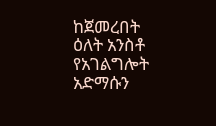ከጀመረበት ዕለት አንስቶ የአገልግሎት አድማሱን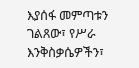እያሰፋ መምጣቱን ገልጸው፣ የሥራ እንቅስቃሴዎችን፣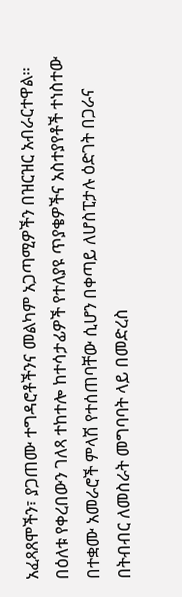አፈጻጸሞችን፣ ያጋጠሙ ተግዳሮቶችንና መልካም አጋጣሚዎችን በዝርዝር አብራርተዋል።
በዕለቱ የቀረበውን ገለጻ ተከተሎ ከተሳታፊዎች የተለያዩ ጥያቄዎችና አስተያየቶች ተነስተው በተቋሙ አመራሮች ምላሽ የተሰጠባቸው ሲሆን በቀጣይ ለሆስፒታሉ ዕድገት በጋራና በትብብር ለመስራት መግባባት ላይ በመድረስ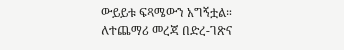ውይይቱ ፍጻሜውን አግኝቷል።
ለተጨማሪ መረጃ በድረ-ገጽና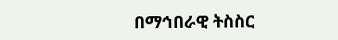በማኅበራዊ ትስስር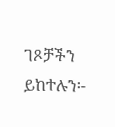ገጾቻችን ይከተሉን፡-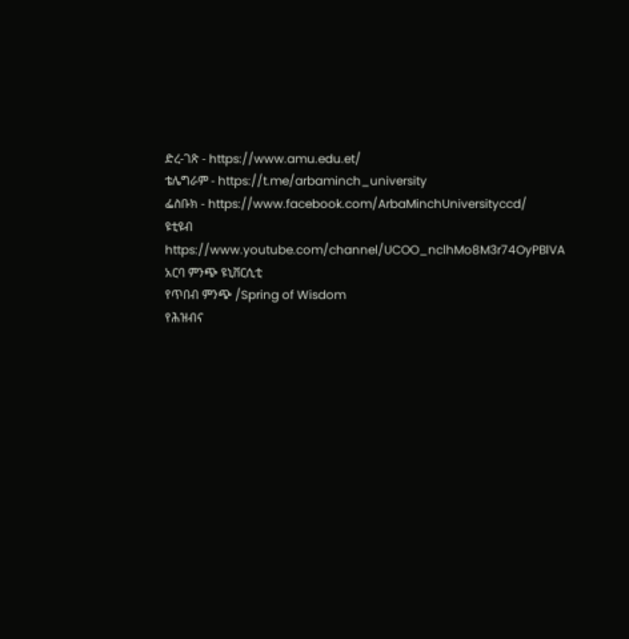ድረ-ገጽ - https://www.amu.edu.et/
ቴሌግራም - https://t.me/arbaminch_university
ፌስቡክ - https://www.facebook.com/ArbaMinchUniversityccd/
ዩቲዩብ https://www.youtube.com/channel/UCOO_nclhMo8M3r74OyPBlVA
አርባ ምንጭ ዩኒቨርሲቲ
የጥበብ ምንጭ /Spring of Wisdom
የሕዝብና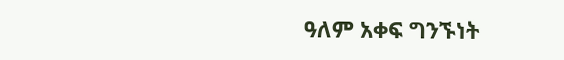ዓለም አቀፍ ግንኙነት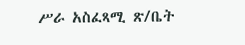ሥራ አስፈጻሚ ጽ/ቤት